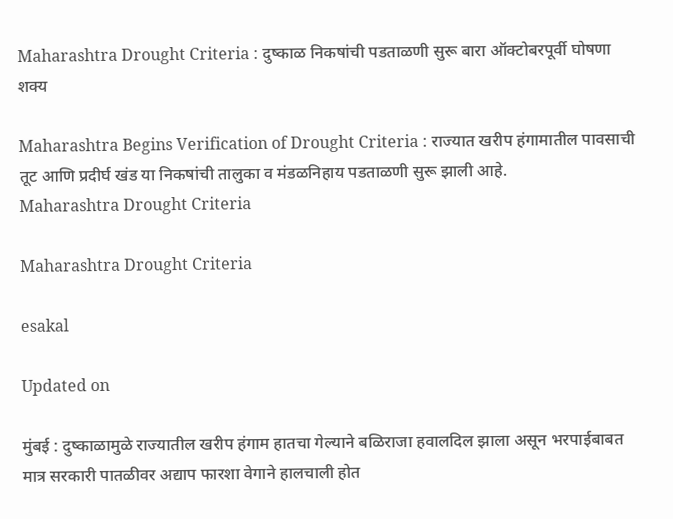Maharashtra Drought Criteria : दुष्काळ निकषांची पडताळणी सुरू बारा ऑक्टोबरपूर्वी घोषणा शक्य

Maharashtra Begins Verification of Drought Criteria : राज्यात खरीप हंगामातील पावसाची तूट आणि प्रदीर्घ खंड या निकषांची तालुका व मंडळनिहाय पडताळणी सुरू झाली आहे.
Maharashtra Drought Criteria

Maharashtra Drought Criteria

esakal

Updated on

मुंबई : दुष्काळामुळे राज्यातील खरीप हंगाम हातचा गेल्याने बळिराजा हवालदिल झाला असून भरपाईबाबत मात्र सरकारी पातळीवर अद्याप फारशा वेगाने हालचाली होत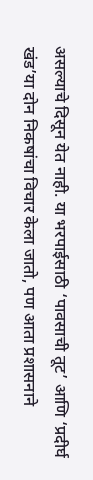असल्याचे दिसून येत नाही. या भरपाईसाठी ‘पावसाची तूट’ आणि ‘प्रदीर्घ खंड’या दोन निकषांचा विचार केला जातो, पण आता प्रशासनाने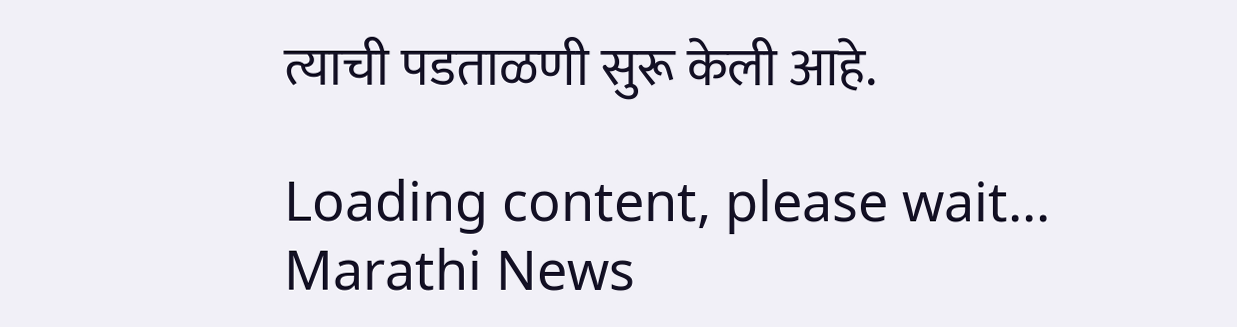त्याची पडताळणी सुरू केली आहे.

Loading content, please wait...
Marathi News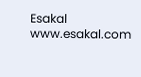Esakal
www.esakal.com